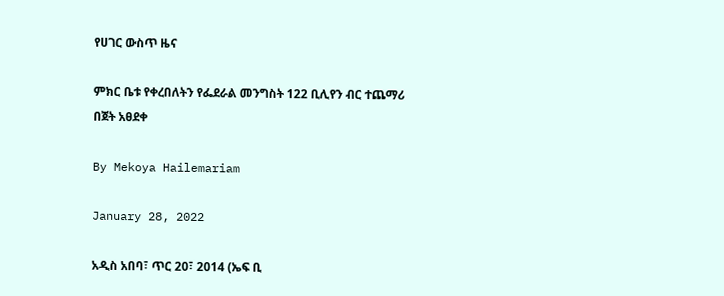የሀገር ውስጥ ዜና

ምክር ቤቱ የቀረበለትን የፌደራል መንግስት 122 ቢሊየን ብር ተጨማሪ በጀት አፀደቀ

By Mekoya Hailemariam

January 28, 2022

አዲስ አበባ፣ ጥር 20፣ 2014 (ኤፍ ቢ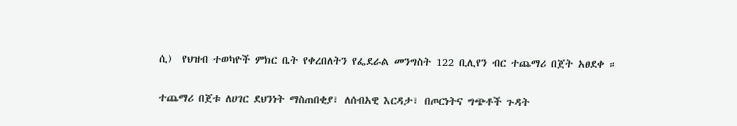ሲ)  የህዝብ ተወካዮች ምክር ቤት የቀረበለትን የፌደራል መንግስት 122 ቢሊየን ብር ተጨማሪ በጀት አፀደቀ ።

ተጨማሪ በጀቱ ለሀገር ደህንነት ማስጠበቂያ፣ ለሰብአዊ እርዳታ፣ በጦርነትና ግጭቶች ጉዳት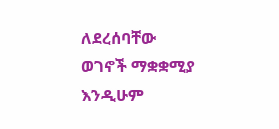ለደረሰባቸው ወገኖች ማቋቋሚያ እንዲሁም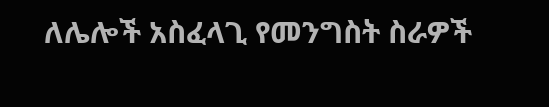ለሌሎች አስፈላጊ የመንግስት ስራዎች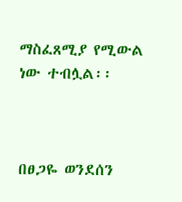ማስፈጸሚያ የሚውል ነው ተብሏል፡፡



በፀጋዬ ወንደሰን